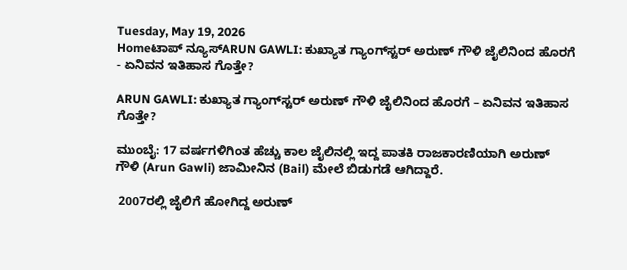Tuesday, May 19, 2026
Homeಟಾಪ್ ನ್ಯೂಸ್ARUN GAWLI: ಕುಖ್ಯಾತ ಗ್ಯಾಂಗ್‌ಸ್ಟರ್‌ ಅರುಣ್‌ ಗೌಳಿ ಜೈಲಿನಿಂದ ಹೊರಗೆ - ಏನಿವನ ಇತಿಹಾಸ ಗೊತ್ತೇ?

ARUN GAWLI: ಕುಖ್ಯಾತ ಗ್ಯಾಂಗ್‌ಸ್ಟರ್‌ ಅರುಣ್‌ ಗೌಳಿ ಜೈಲಿನಿಂದ ಹೊರಗೆ – ಏನಿವನ ಇತಿಹಾಸ ಗೊತ್ತೇ?

ಮುಂಬೈ: 17 ವರ್ಷಗಳಿಗಿಂತ ಹೆಚ್ಚು ಕಾಲ ಜೈಲಿನಲ್ಲಿ ಇದ್ದ ಪಾತಕಿ ರಾಜಕಾರಣಿಯಾಗಿ ಅರುಣ್ ಗೌಳಿ (Arun Gawli) ಜಾಮೀನಿನ (Bail) ಮೇಲೆ ಬಿಡುಗಡೆ ಆಗಿದ್ದಾರೆ.

 2007ರಲ್ಲಿ ಜೈಲಿಗೆ ಹೋಗಿದ್ದ ಅರುಣ್‌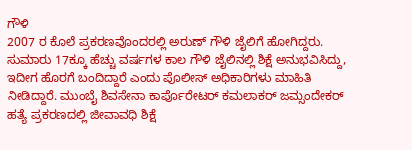ಗೌಳಿ
2007 ರ ಕೊಲೆ ಪ್ರಕರಣವೊಂದರಲ್ಲಿ ಅರುಣ್‌ ಗೌಳಿ ಜೈಲಿಗೆ ಹೋಗಿದ್ದರು. ಸುಮಾರು 17ಕ್ಕೂ ಹೆಚ್ಚು ವರ್ಷಗಳ ಕಾಲ ಗೌಳಿ ಜೈಲಿನಲ್ಲಿ ಶಿಕ್ಷೆ ಅನುಭವಿಸಿದ್ದು, ಇದೀಗ ಹೊರಗೆ ಬಂದಿದ್ದಾರೆ ಎಂದು ಪೊಲೀಸ್‌ ಅಧಿಕಾರಿಗಳು ಮಾಹಿತಿ ನೀಡಿದ್ದಾರೆ. ಮುಂಬೈ ಶಿವಸೇನಾ ಕಾರ್ಪೊರೇಟರ್ ಕಮಲಾಕರ್ ಜಮ್ಸಂದೇಕರ್ ಹತ್ಯೆ ಪ್ರಕರಣದಲ್ಲಿ ಜೀವಾವಧಿ ಶಿಕ್ಷೆ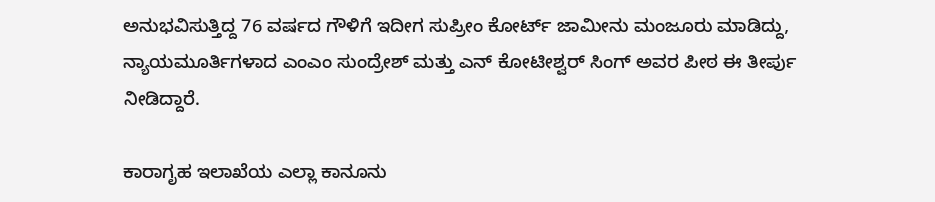ಅನುಭವಿಸುತ್ತಿದ್ದ 76 ವರ್ಷದ ಗೌಳಿಗೆ ಇದೀಗ ಸುಪ್ರೀಂ ಕೋರ್ಟ್ ಜಾಮೀನು ಮಂಜೂರು ಮಾಡಿದ್ದು, ನ್ಯಾಯಮೂರ್ತಿಗಳಾದ ಎಂಎಂ ಸುಂದ್ರೇಶ್ ಮತ್ತು ಎನ್ ಕೋಟೀಶ್ವರ್ ಸಿಂಗ್ ಅವರ ಪೀಠ ಈ ತೀರ್ಪು ನೀಡಿದ್ದಾರೆ.

ಕಾರಾಗೃಹ ಇಲಾಖೆಯ ಎಲ್ಲಾ ಕಾನೂನು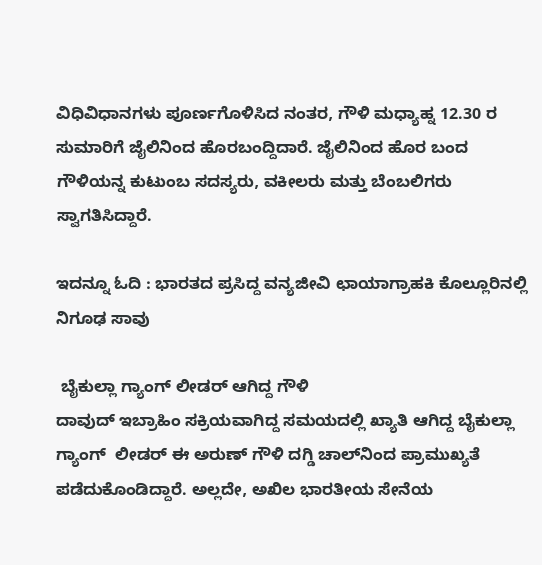ವಿಧಿವಿಧಾನಗಳು ಪೂರ್ಣಗೊಳಿಸಿದ ನಂತರ, ಗೌಳಿ ಮಧ್ಯಾಹ್ನ 12.30 ರ ಸುಮಾರಿಗೆ ಜೈಲಿನಿಂದ ಹೊರಬಂದ್ದಿದಾರೆ. ಜೈಲಿನಿಂದ ಹೊರ ಬಂದ ಗೌಳಿಯನ್ನ ಕುಟುಂಬ ಸದಸ್ಯರು, ವಕೀಲರು ಮತ್ತು ಬೆಂಬಲಿಗರು ಸ್ವಾಗತಿಸಿದ್ದಾರೆ.

ಇದನ್ನೂ ಓದಿ : ಭಾರತದ ಪ್ರಸಿದ್ದ ವನ್ಯಜೀವಿ ಛಾಯಾಗ್ರಾಹಕಿ ಕೊಲ್ಲೂರಿನಲ್ಲಿ ನಿಗೂಢ ಸಾವು

 ಬೈಕುಲ್ಲಾ ಗ್ಯಾಂಗ್‌ ಲೀಡರ್‌ ಆಗಿದ್ದ ಗೌಳಿ
ದಾವುದ್‌ ಇಬ್ರಾಹಿಂ ಸಕ್ರಿಯವಾಗಿದ್ದ ಸಮಯದಲ್ಲಿ ಖ್ಯಾತಿ ಆಗಿದ್ದ ಬೈಕುಲ್ಲಾ ಗ್ಯಾಂಗ್‌  ಲೀಡರ್‌ ಈ ಅರುಣ್‌ ಗೌಳಿ ದಗ್ಡಿ ಚಾಲ್‌ನಿಂದ ಪ್ರಾಮುಖ್ಯತೆ ಪಡೆದುಕೊಂಡಿದ್ದಾರೆ. ಅಲ್ಲದೇ, ಅಖಿಲ ಭಾರತೀಯ ಸೇನೆಯ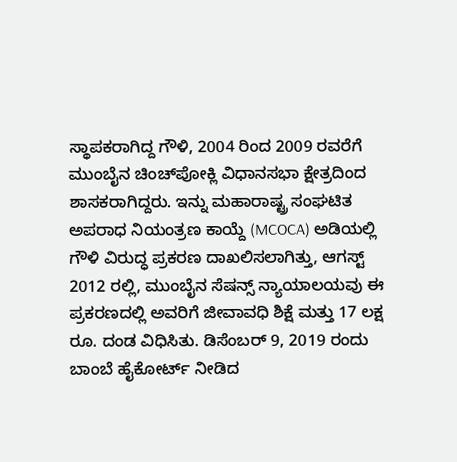ಸ್ಥಾಪಕರಾಗಿದ್ದ ಗೌಳಿ, 2004 ರಿಂದ 2009 ರವರೆಗೆ ಮುಂಬೈನ ಚಿಂಚ್‌ಪೋಕ್ಲಿ ವಿಧಾನಸಭಾ ಕ್ಷೇತ್ರದಿಂದ ಶಾಸಕರಾಗಿದ್ದರು. ಇನ್ನು ಮಹಾರಾಷ್ಟ್ರ ಸಂಘಟಿತ ಅಪರಾಧ ನಿಯಂತ್ರಣ ಕಾಯ್ದೆ (MCOCA) ಅಡಿಯಲ್ಲಿ ಗೌಳಿ ವಿರುದ್ಧ ಪ್ರಕರಣ ದಾಖಲಿಸಲಾಗಿತ್ತು, ಆಗಸ್ಟ್ 2012 ರಲ್ಲಿ, ಮುಂಬೈನ ಸೆಷನ್ಸ್ ನ್ಯಾಯಾಲಯವು ಈ ಪ್ರಕರಣದಲ್ಲಿ ಅವರಿಗೆ ಜೀವಾವಧಿ ಶಿಕ್ಷೆ ಮತ್ತು 17 ಲಕ್ಷ ರೂ. ದಂಡ ವಿಧಿಸಿತು. ಡಿಸೆಂಬರ್ 9, 2019 ರಂದು ಬಾಂಬೆ ಹೈಕೋರ್ಟ್ ನೀಡಿದ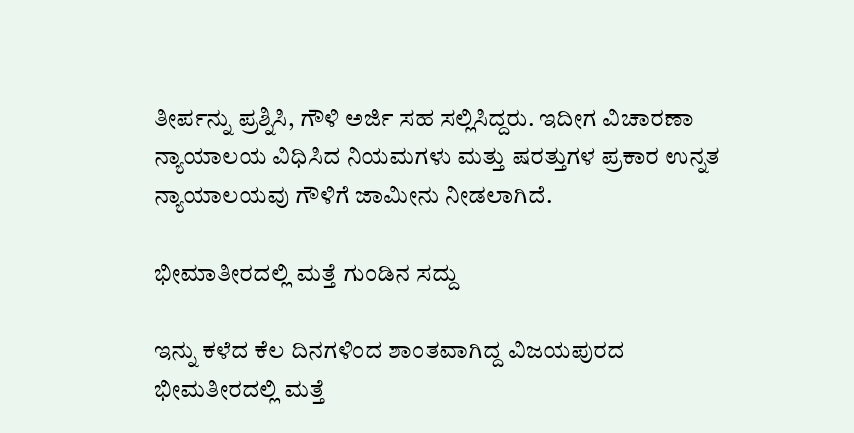ತೀರ್ಪನ್ನು ಪ್ರಶ್ನಿಸಿ, ಗೌಳಿ ಅರ್ಜಿ ಸಹ ಸಲ್ಲಿಸಿದ್ದರು. ಇದೀಗ ವಿಚಾರಣಾ ನ್ಯಾಯಾಲಯ ವಿಧಿಸಿದ ನಿಯಮಗಳು ಮತ್ತು ಷರತ್ತುಗಳ ಪ್ರಕಾರ ಉನ್ನತ ನ್ಯಾಯಾಲಯವು ಗೌಳಿಗೆ ಜಾಮೀನು ನೀಡಲಾಗಿದೆ.

ಭೀಮಾತೀರದಲ್ಲಿ ಮತ್ತೆ ಗುಂಡಿನ ಸದ್ದು

ಇನ್ನು ಕಳೆದ ಕೆಲ ದಿನಗಳಿಂದ ಶಾಂತವಾಗಿದ್ದ ವಿಜಯಪುರದ ಭೀಮತೀರದಲ್ಲಿ ಮತ್ತೆ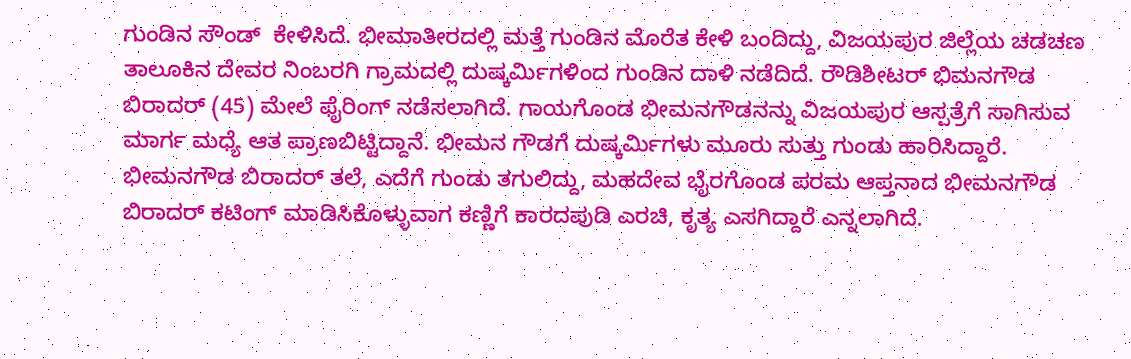ಗುಂಡಿನ ಸೌಂಡ್  ಕೇಳಿಸಿದೆ. ಭೀಮಾತೀರದಲ್ಲಿ ಮತ್ತೆ ಗುಂಡಿನ ಮೊರೆತ ಕೇಳಿ ಬಂದಿದ್ದು, ವಿಜಯಪುರ ಜಿಲ್ಲೆಯ ಚಡಚಣ ತಾಲೂಕಿನ ದೇವರ ನಿಂಬರಗಿ ಗ್ರಾಮದಲ್ಲಿ ದುಷ್ಕರ್ಮಿಗಳಿಂದ ಗುಂಡಿನ ದಾಳಿ ನಡೆದಿದೆ. ರೌಡಿಶೀಟರ್ ಭಿಮನಗೌಡ ಬಿರಾದರ್ (45) ಮೇಲೆ ಫೈರಿಂಗ್ ನಡೆಸಲಾಗಿದೆ. ಗಾಯಗೊಂಡ ಭೀಮನಗೌಡನನ್ನು ವಿಜಯಪುರ ಆಸ್ಪತ್ರೆಗೆ ಸಾಗಿಸುವ ಮಾರ್ಗ ಮಧ್ಯೆ ಆತ ಪ್ರಾಣಬಿಟ್ಟಿದ್ದಾನೆ. ಭೀಮನ ಗೌಡಗೆ ದುಷ್ಕರ್ಮಿಗಳು ಮೂರು ಸುತ್ತು ಗುಂಡು ಹಾರಿಸಿದ್ದಾರೆ. ಭೀಮನಗೌಡ ಬಿರಾದರ್ ತಲೆ, ಎದೆಗೆ ಗುಂಡು ತಗುಲಿದ್ದು, ಮಹದೇವ ಭೈರಗೊಂಡ ಪರಮ ಆಪ್ತನಾದ ಭೀಮನಗೌಡ ಬಿರಾದರ್ ಕಟಿಂಗ್ ಮಾಡಿಸಿಕೊಳ್ಳುವಾಗ ಕಣ್ಣಿಗೆ ಕಾರದಪುಡಿ ಎರಚಿ, ಕೃತ್ಯ ಎಸಗಿದ್ದಾರೆ ಎನ್ನಲಾಗಿದೆ.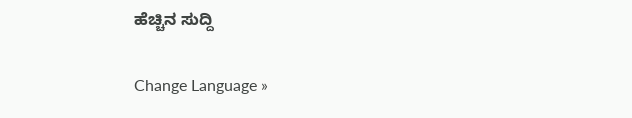ಹೆಚ್ಚಿನ ಸುದ್ದಿ

Change Language »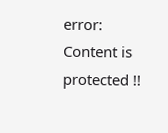error: Content is protected !!